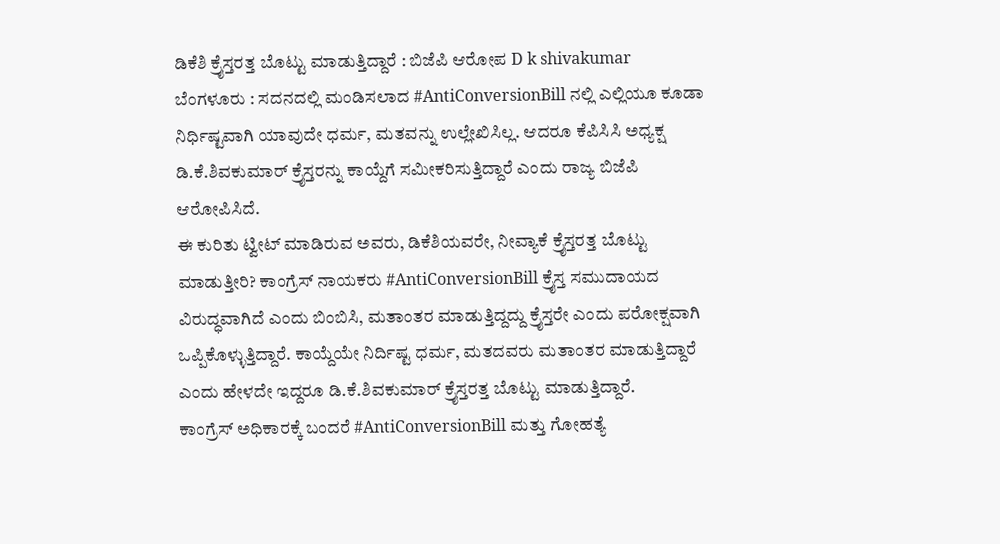ಡಿಕೆಶಿ ಕ್ರೈಸ್ತರತ್ತ ಬೊಟ್ಟು ಮಾಡುತ್ತಿದ್ದಾರೆ : ಬಿಜೆಪಿ ಆರೋಪ D k shivakumar
ಬೆಂಗಳೂರು : ಸದನದಲ್ಲಿ ಮಂಡಿಸಲಾದ #AntiConversionBill ನಲ್ಲಿ ಎಲ್ಲಿಯೂ ಕೂಡಾ ನಿರ್ಧಿಷ್ಟವಾಗಿ ಯಾವುದೇ ಧರ್ಮ, ಮತವನ್ನು ಉಲ್ಲೇಖಿಸಿಲ್ಲ. ಆದರೂ ಕೆಪಿಸಿಸಿ ಅಧ್ಯಕ್ಷ ಡಿ.ಕೆ.ಶಿವಕುಮಾರ್ ಕ್ರೈಸ್ತರನ್ನು ಕಾಯ್ದೆಗೆ ಸಮೀಕರಿಸುತ್ತಿದ್ದಾರೆ ಎಂದು ರಾಜ್ಯ ಬಿಜೆಪಿ ಆರೋಪಿಸಿದೆ.
ಈ ಕುರಿತು ಟ್ವೀಟ್ ಮಾಡಿರುವ ಅವರು, ಡಿಕೆಶಿಯವರೇ, ನೀವ್ಯಾಕೆ ಕ್ರೈಸ್ತರತ್ತ ಬೊಟ್ಟು ಮಾಡುತ್ತೀರಿ? ಕಾಂಗ್ರೆಸ್ ನಾಯಕರು #AntiConversionBill ಕ್ರೈಸ್ತ ಸಮುದಾಯದ ವಿರುದ್ಧವಾಗಿದೆ ಎಂದು ಬಿಂಬಿಸಿ, ಮತಾಂತರ ಮಾಡುತ್ತಿದ್ದದ್ದು ಕ್ರೈಸ್ತರೇ ಎಂದು ಪರೋಕ್ಷವಾಗಿ ಒಪ್ಪಿಕೊಳ್ಳುತ್ತಿದ್ದಾರೆ. ಕಾಯ್ದೆಯೇ ನಿರ್ದಿಷ್ಟ ಧರ್ಮ, ಮತದವರು ಮತಾಂತರ ಮಾಡುತ್ತಿದ್ದಾರೆ ಎಂದು ಹೇಳದೇ ಇದ್ದರೂ ಡಿ.ಕೆ.ಶಿವಕುಮಾರ್ ಕ್ರೈಸ್ತರತ್ತ ಬೊಟ್ಟು ಮಾಡುತ್ತಿದ್ದಾರೆ.
ಕಾಂಗ್ರೆಸ್ ಅಧಿಕಾರಕ್ಕೆ ಬಂದರೆ #AntiConversionBill ಮತ್ತು ಗೋಹತ್ಯೆ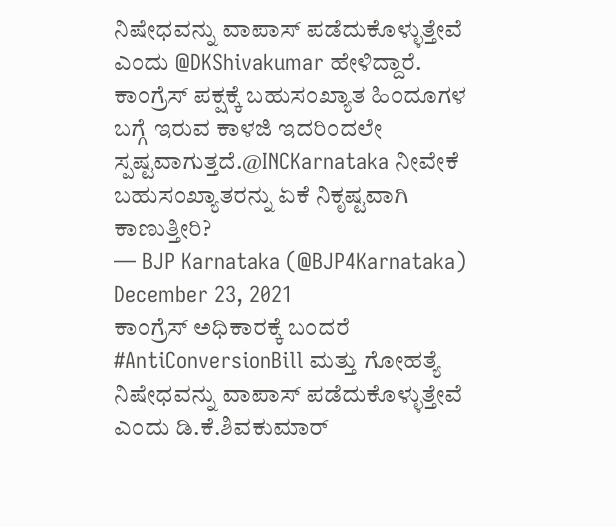ನಿಷೇಧವನ್ನು ವಾಪಾಸ್ ಪಡೆದುಕೊಳ್ಳುತ್ತೇವೆ ಎಂದು @DKShivakumar ಹೇಳಿದ್ದಾರೆ.
ಕಾಂಗ್ರೆಸ್ ಪಕ್ಷಕ್ಕೆ ಬಹುಸಂಖ್ಯಾತ ಹಿಂದೂಗಳ ಬಗ್ಗೆ ಇರುವ ಕಾಳಜಿ ಇದರಿಂದಲೇ ಸ್ಪಷ್ಟವಾಗುತ್ತದೆ.@INCKarnataka ನೀವೇಕೆ ಬಹುಸಂಖ್ಯಾತರನ್ನು ಏಕೆ ನಿಕೃಷ್ಟವಾಗಿ ಕಾಣುತ್ತೀರಿ?
— BJP Karnataka (@BJP4Karnataka) December 23, 2021
ಕಾಂಗ್ರೆಸ್ ಅಧಿಕಾರಕ್ಕೆ ಬಂದರೆ #AntiConversionBill ಮತ್ತು ಗೋಹತ್ಯೆ ನಿಷೇಧವನ್ನು ವಾಪಾಸ್ ಪಡೆದುಕೊಳ್ಳುತ್ತೇವೆ ಎಂದು ಡಿ.ಕೆ.ಶಿವಕುಮಾರ್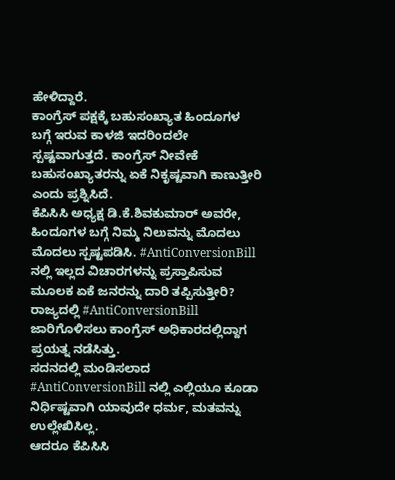ಹೇಳಿದ್ದಾರೆ.
ಕಾಂಗ್ರೆಸ್ ಪಕ್ಷಕ್ಕೆ ಬಹುಸಂಖ್ಯಾತ ಹಿಂದೂಗಳ ಬಗ್ಗೆ ಇರುವ ಕಾಳಜಿ ಇದರಿಂದಲೇ ಸ್ಪಷ್ಟವಾಗುತ್ತದೆ. ಕಾಂಗ್ರೆಸ್ ನೀವೇಕೆ ಬಹುಸಂಖ್ಯಾತರನ್ನು ಏಕೆ ನಿಕೃಷ್ಟವಾಗಿ ಕಾಣುತ್ತೀರಿ ಎಂದು ಪ್ರಶ್ನಿಸಿದೆ.
ಕೆಪಿಸಿಸಿ ಅಧ್ಯಕ್ಷ ಡಿ.ಕೆ.ಶಿವಕುಮಾರ್ ಅವರೇ, ಹಿಂದೂಗಳ ಬಗ್ಗೆ ನಿಮ್ಮ ನಿಲುವನ್ನು ಮೊದಲು ಮೊದಲು ಸ್ಪಷ್ಟಪಡಿಸಿ. #AntiConversionBill ನಲ್ಲಿ ಇಲ್ಲದ ವಿಚಾರಗಳನ್ನು ಪ್ರಸ್ತಾಪಿಸುವ ಮೂಲಕ ಏಕೆ ಜನರನ್ನು ದಾರಿ ತಪ್ಪಿಸುತ್ತೀರಿ? ರಾಜ್ಯದಲ್ಲಿ #AntiConversionBill ಜಾರಿಗೊಳಿಸಲು ಕಾಂಗ್ರೆಸ್ ಅಧಿಕಾರದಲ್ಲಿದ್ದಾಗ ಪ್ರಯತ್ನ ನಡೆಸಿತ್ತು.
ಸದನದಲ್ಲಿ ಮಂಡಿಸಲಾದ #AntiConversionBill ನಲ್ಲಿ ಎಲ್ಲಿಯೂ ಕೂಡಾ ನಿರ್ಧಿಷ್ಟವಾಗಿ ಯಾವುದೇ ಧರ್ಮ, ಮತವನ್ನು ಉಲ್ಲೇಖಿಸಿಲ್ಲ.
ಆದರೂ ಕೆಪಿಸಿಸಿ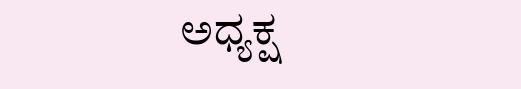ಅಧ್ಯಕ್ಷ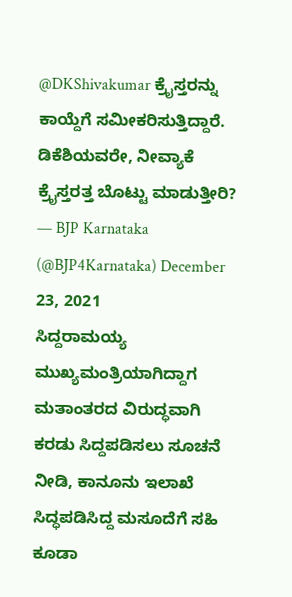@DKShivakumar ಕ್ರೈಸ್ತರನ್ನು ಕಾಯ್ದೆಗೆ ಸಮೀಕರಿಸುತ್ತಿದ್ದಾರೆ.
ಡಿಕೆಶಿಯವರೇ, ನೀವ್ಯಾಕೆ ಕ್ರೈಸ್ತರತ್ತ ಬೊಟ್ಟು ಮಾಡುತ್ತೀರಿ?
— BJP Karnataka (@BJP4Karnataka) December 23, 2021
ಸಿದ್ದರಾಮಯ್ಯ ಮುಖ್ಯಮಂತ್ರಿಯಾಗಿದ್ದಾಗ ಮತಾಂತರದ ವಿರುದ್ಧವಾಗಿ ಕರಡು ಸಿದ್ದಪಡಿಸಲು ಸೂಚನೆ ನೀಡಿ, ಕಾನೂನು ಇಲಾಖೆ ಸಿದ್ಧಪಡಿಸಿದ್ದ ಮಸೂದೆಗೆ ಸಹಿ ಕೂಡಾ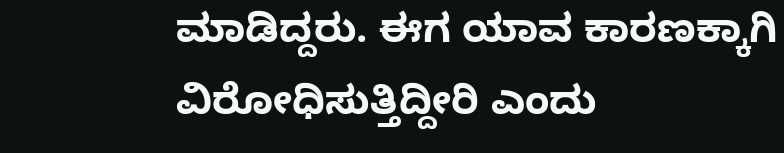ಮಾಡಿದ್ದರು. ಈಗ ಯಾವ ಕಾರಣಕ್ಕಾಗಿ ವಿರೋಧಿಸುತ್ತಿದ್ದೀರಿ ಎಂದು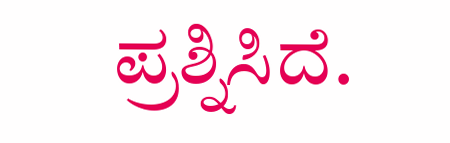ಪ್ರಶ್ನಿಸಿದೆ.